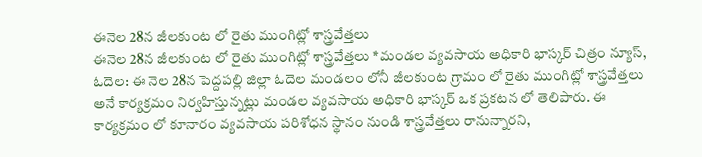ఈనెల 28న జీలకుంట లో రైతు ముంగిట్లో శాస్త్రవేత్తలు
ఈనెల 28న జీలకుంట లో రైతు ముంగిట్లో శాస్త్రవేత్తలు *మండల వ్యవసాయ అధికారి భాస్కర్ చిత్రం న్యూస్, ఓదెల: ఈ నెల 28న పెద్దపల్లి జిల్లా ఓదెల మండలం లోనీ జీలకుంట గ్రామం లో రైతు ముంగిట్లో శాస్త్రవేత్తలు అనే కార్యక్రమం నిర్వహిస్తున్నట్లు మండల వ్యవసాయ అధికారి భాస్కర్ ఒక ప్రకటన లో తెలిపారు. ఈ కార్యక్రమం లో కూనారం వ్యవసాయ పరిశోధన స్థానం నుండి శాస్త్రవేత్తలు రానున్నారని,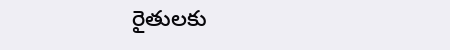రైతులకు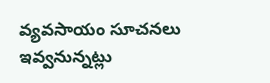వ్యవసాయం సూచనలు ఇవ్వనున్నట్లు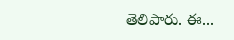తెలిపారు. ఈ...